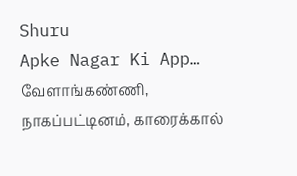Shuru
Apke Nagar Ki App…
வேளாங்கண்ணி, நாகப்பட்டினம், காரைக்கால்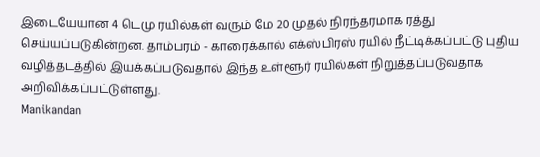இடையேயான 4 டெமு ரயில்கள் வரும் மே 20 முதல் நிரந்தரமாக ரத்து செய்யப்படுகின்றன. தாம்பரம் - காரைக்கால் எக்ஸ்பிரஸ் ரயில் நீட்டிக்கப்பட்டு புதிய வழித்தடத்தில் இயக்கப்படுவதால் இந்த உள்ளூர் ரயில்கள் நிறுத்தப்படுவதாக அறிவிக்கப்பட்டுள்ளது.
Manikandan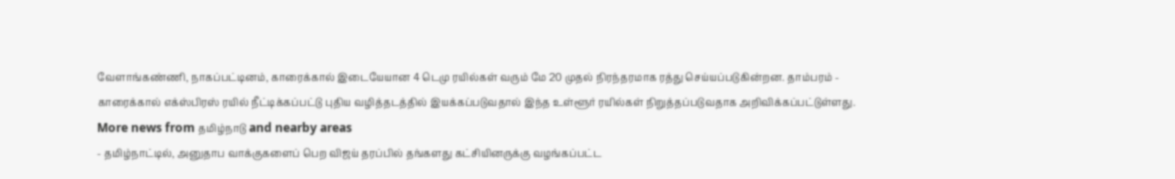வேளாங்கண்ணி, நாகப்பட்டினம், காரைக்கால் இடையேயான 4 டெமு ரயில்கள் வரும் மே 20 முதல் நிரந்தரமாக ரத்து செய்யப்படுகின்றன. தாம்பரம் - காரைக்கால் எக்ஸ்பிரஸ் ரயில் நீட்டிக்கப்பட்டு புதிய வழித்தடத்தில் இயக்கப்படுவதால் இந்த உள்ளூர் ரயில்கள் நிறுத்தப்படுவதாக அறிவிக்கப்பட்டுள்ளது.
More news from தமிழ்நாடு and nearby areas
- தமிழ்நாட்டில், அனுதாப வாக்குகளைப் பெற விஜய் தரப்பில் தங்களது கட்சியினருக்கு வழங்கப்பட்ட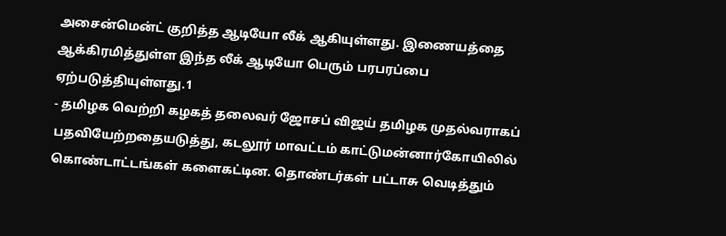அசைன்மென்ட் குறித்த ஆடியோ லீக் ஆகியுள்ளது. இணையத்தை ஆக்கிரமித்துள்ள இந்த லீக் ஆடியோ பெரும் பரபரப்பை ஏற்படுத்தியுள்ளது.1
- தமிழக வெற்றி கழகத் தலைவர் ஜோசப் விஜய் தமிழக முதல்வராகப் பதவியேற்றதையடுத்து, கடலூர் மாவட்டம் காட்டுமன்னார்கோயிலில் கொண்டாட்டங்கள் களைகட்டின. தொண்டர்கள் பட்டாசு வெடித்தும்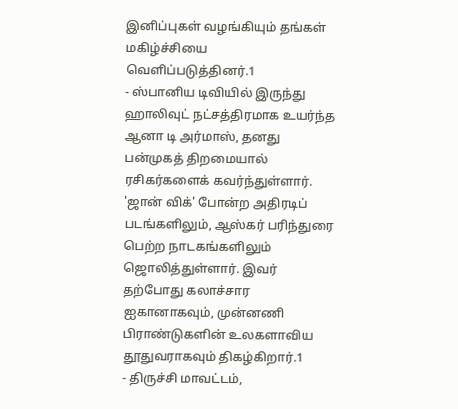இனிப்புகள் வழங்கியும் தங்கள் மகிழ்ச்சியை வெளிப்படுத்தினர்.1
- ஸ்பானிய டிவியில் இருந்து ஹாலிவுட் நட்சத்திரமாக உயர்ந்த ஆனா டி அர்மாஸ், தனது பன்முகத் திறமையால் ரசிகர்களைக் கவர்ந்துள்ளார். 'ஜான் விக்' போன்ற அதிரடிப் படங்களிலும், ஆஸ்கர் பரிந்துரை பெற்ற நாடகங்களிலும் ஜொலித்துள்ளார். இவர் தற்போது கலாச்சார ஐகானாகவும், முன்னணி பிராண்டுகளின் உலகளாவிய தூதுவராகவும் திகழ்கிறார்.1
- திருச்சி மாவட்டம்,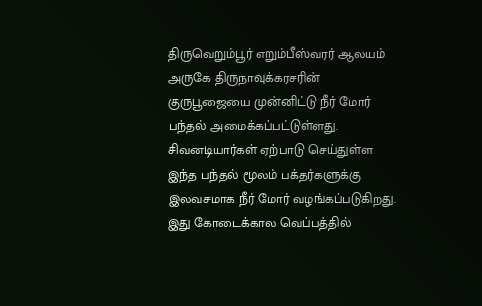திருவெறும்பூர் எறும்பீஸ்வரர் ஆலயம் அருகே திருநாவுக்கரசரின் குருபூஜையை முன்னிட்டு நீர் மோர் பந்தல் அமைக்கப்பட்டுள்ளது. சிவனடியார்கள் ஏற்பாடு செய்துள்ள இந்த பந்தல் மூலம் பக்தர்களுக்கு இலவசமாக நீர் மோர் வழங்கப்படுகிறது. இது கோடைக்கால வெப்பத்தில்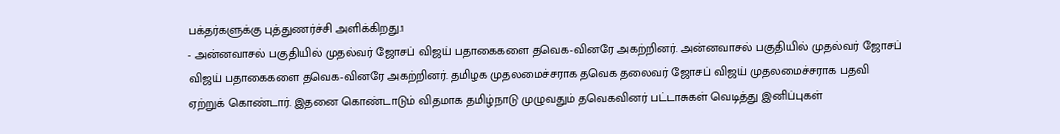பக்தர்களுக்கு புத்துணர்ச்சி அளிக்கிறது.1
- அன்னவாசல் பகுதியில் முதல்வர் ஜோசப் விஜய் பதாகைகளை தவெக-வினரே அகற்றினர். அன்னவாசல் பகுதியில் முதல்வர் ஜோசப் விஜய் பதாகைகளை தவெக-வினரே அகற்றினர். தமிழக முதலமைச்சராக தவெக தலைவர் ஜோசப் விஜய் முதலமைச்சராக பதவி ஏற்றுக் கொண்டார். இதனை கொண்டாடும் விதமாக தமிழ்நாடு முழுவதும் தவெகவினர் பட்டாசுகள் வெடித்து இனிப்புகள்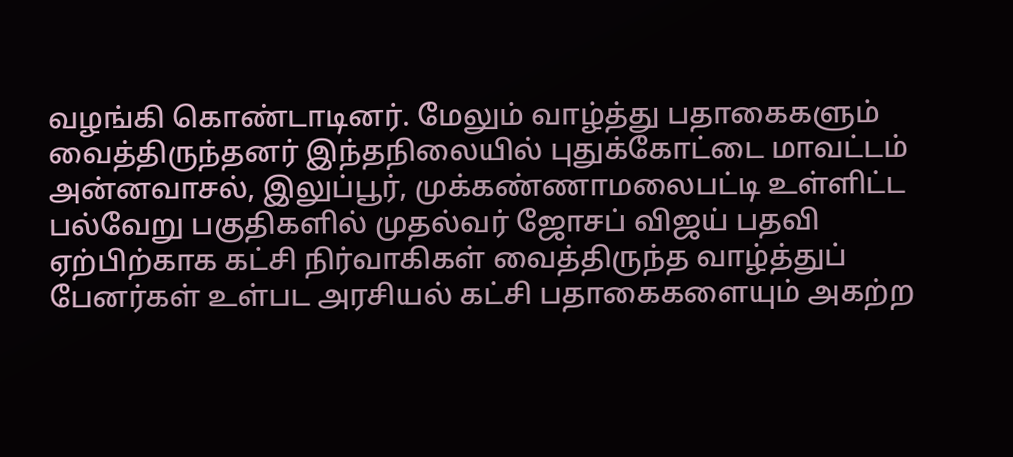வழங்கி கொண்டாடினர். மேலும் வாழ்த்து பதாகைகளும் வைத்திருந்தனர் இந்தநிலையில் புதுக்கோட்டை மாவட்டம் அன்னவாசல், இலுப்பூர், முக்கண்ணாமலைபட்டி உள்ளிட்ட பல்வேறு பகுதிகளில் முதல்வர் ஜோசப் விஜய் பதவி ஏற்பிற்காக கட்சி நிர்வாகிகள் வைத்திருந்த வாழ்த்துப் பேனர்கள் உள்பட அரசியல் கட்சி பதாகைகளையும் அகற்ற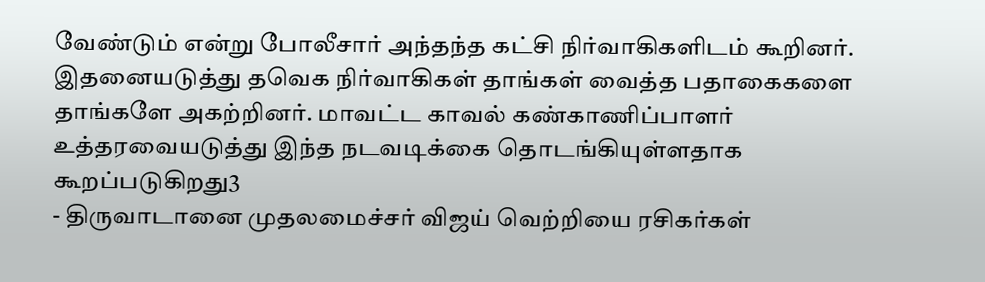வேண்டும் என்று போலீசார் அந்தந்த கட்சி நிர்வாகிகளிடம் கூறினர். இதனையடுத்து தவெக நிர்வாகிகள் தாங்கள் வைத்த பதாகைகளை தாங்களே அகற்றினர். மாவட்ட காவல் கண்காணிப்பாளர் உத்தரவையடுத்து இந்த நடவடிக்கை தொடங்கியுள்ளதாக கூறப்படுகிறது3
- திருவாடானை முதலமைச்சர் விஜய் வெற்றியை ரசிகர்கள்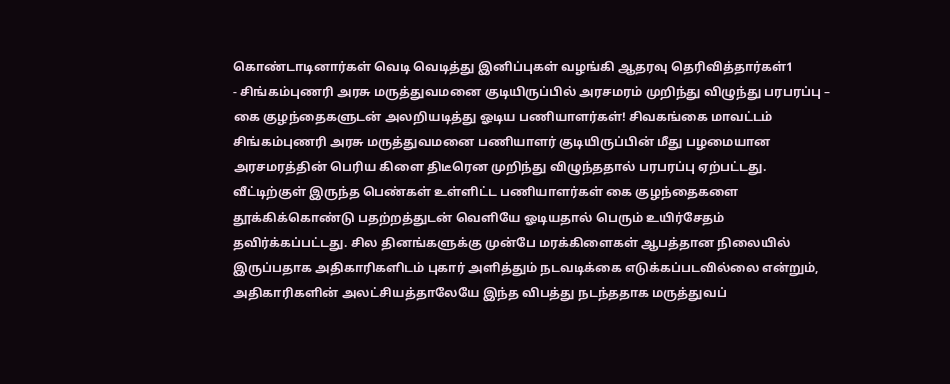கொண்டாடினார்கள் வெடி வெடித்து இனிப்புகள் வழங்கி ஆதரவு தெரிவித்தார்கள்1
- சிங்கம்புணரி அரசு மருத்துவமனை குடியிருப்பில் அரசமரம் முறிந்து விழுந்து பரபரப்பு – கை குழந்தைகளுடன் அலறியடித்து ஓடிய பணியாளர்கள்! சிவகங்கை மாவட்டம் சிங்கம்புணரி அரசு மருத்துவமனை பணியாளர் குடியிருப்பின் மீது பழமையான அரசமரத்தின் பெரிய கிளை திடீரென முறிந்து விழுந்ததால் பரபரப்பு ஏற்பட்டது. வீட்டிற்குள் இருந்த பெண்கள் உள்ளிட்ட பணியாளர்கள் கை குழந்தைகளை தூக்கிக்கொண்டு பதற்றத்துடன் வெளியே ஓடியதால் பெரும் உயிர்சேதம் தவிர்க்கப்பட்டது. சில தினங்களுக்கு முன்பே மரக்கிளைகள் ஆபத்தான நிலையில் இருப்பதாக அதிகாரிகளிடம் புகார் அளித்தும் நடவடிக்கை எடுக்கப்படவில்லை என்றும், அதிகாரிகளின் அலட்சியத்தாலேயே இந்த விபத்து நடந்ததாக மருத்துவப்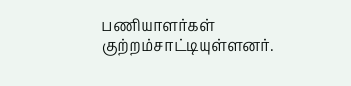பணியாளர்கள் குற்றம்சாட்டியுள்ளனர்.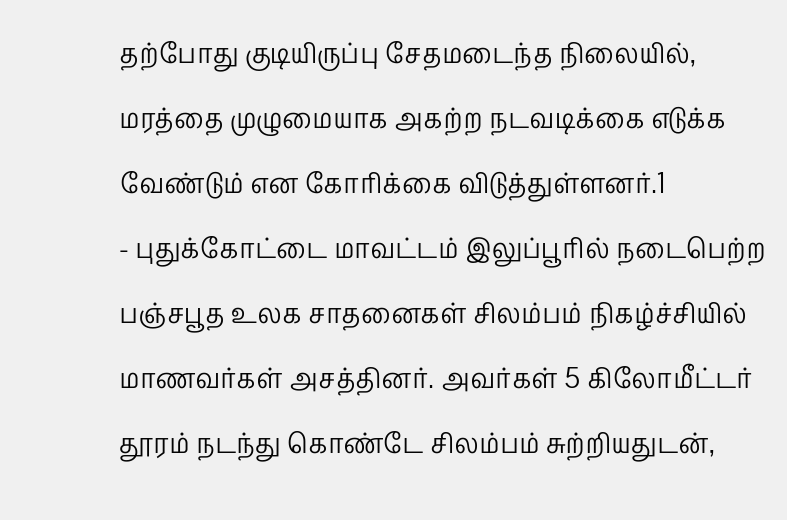தற்போது குடியிருப்பு சேதமடைந்த நிலையில், மரத்தை முழுமையாக அகற்ற நடவடிக்கை எடுக்க வேண்டும் என கோரிக்கை விடுத்துள்ளனர்.1
- புதுக்கோட்டை மாவட்டம் இலுப்பூரில் நடைபெற்ற பஞ்சபூத உலக சாதனைகள் சிலம்பம் நிகழ்ச்சியில் மாணவர்கள் அசத்தினர். அவர்கள் 5 கிலோமீட்டர் தூரம் நடந்து கொண்டே சிலம்பம் சுற்றியதுடன்,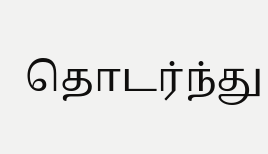தொடர்ந்து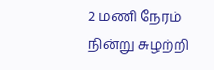2 மணி நேரம் நின்று சுழற்றி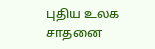புதிய உலக சாதனை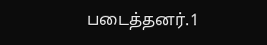படைத்தனர்.1